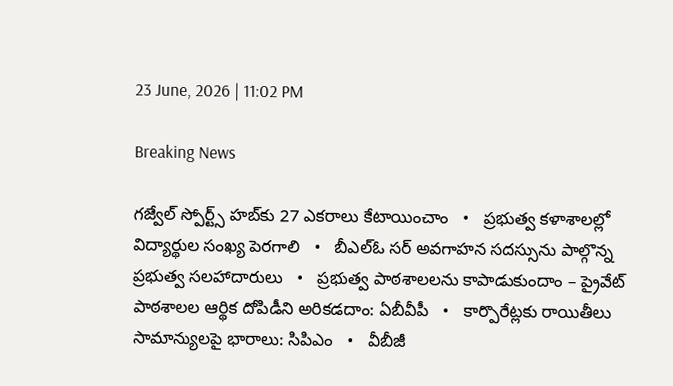23 June, 2026 | 11:02 PM

Breaking News

గజ్వేల్ స్పోర్ట్స్ హబ్‌కు 27 ఎకరాలు కేటాయించాం   •   ప్రభుత్వ కళాశాలల్లో విద్యార్థుల సంఖ్య పెరగాలి   •   బీఎల్ఓ సర్ అవగాహన సదస్సును పాల్గొన్న ప్రభుత్వ సలహాదారులు   •   ప్రభుత్వ పాఠశాలలను కాపాడుకుందాం – ప్రైవేట్ పాఠశాలల ఆర్థిక దోపిడీని అరికడదాం: ఏబీవీపీ   •   కార్పొరేట్లకు రాయితీలు సామాన్యులపై భారాలు: సిపిఎం   •   వీబీజీ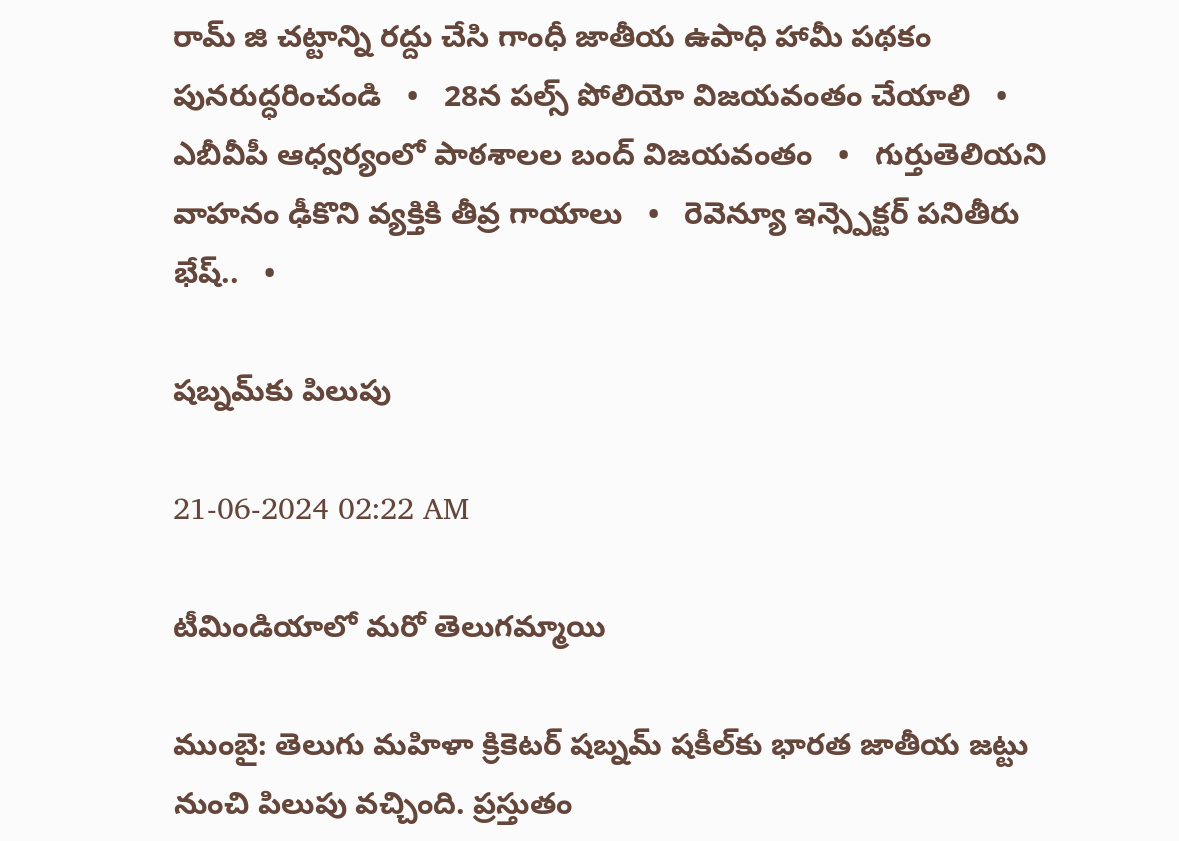రామ్ జి చట్టాన్ని రద్దు చేసి గాంధీ జాతీయ ఉపాధి హామీ పథకం పునరుద్ధరించండి   •   28న పల్స్ పోలియో విజయవంతం చేయాలి   •   ఎబీవీపీ ఆధ్వర్యంలో పాఠశాలల బంద్ విజయవంతం   •   గుర్తుతెలియని వాహనం ఢీకొని వ్యక్తికి తీవ్ర గాయాలు   •   రెవెన్యూ ఇన్స్పెక్టర్ పనితీరు భేష్..   •

షబ్నమ్‌కు పిలుపు

21-06-2024 02:22 AM

టీమిండియాలో మరో తెలుగమ్మాయి

ముంబై: తెలుగు మహిళా క్రికెటర్ షబ్నమ్ షకీల్‌కు భారత జాతీయ జట్టు నుంచి పిలుపు వచ్చింది. ప్రస్తుతం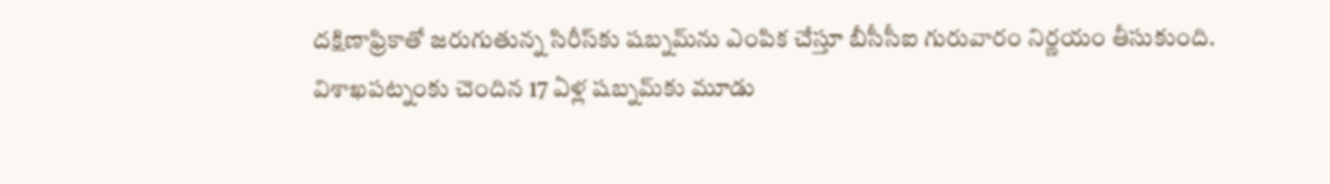దక్షిణాఫ్రికాతో జరుగుతున్న సిరీస్‌కు షబ్నమ్‌ను ఎంపిక చేస్తూ బీసీసీఐ గురువారం నిర్ణయం తీసుకుంది. విశాఖపట్నంకు చెందిన 17 ఏళ్ల షబ్నమ్‌కు మూడు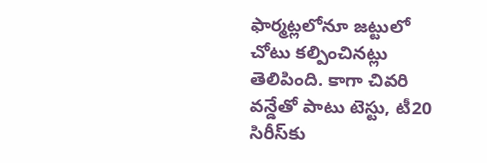ఫార్మట్లలోనూ జట్టులో చోటు కల్పించినట్లు తెలిపింది. కాగా చివరి వన్డేతో పాటు టెస్టు, టీ20 సిరీస్‌కు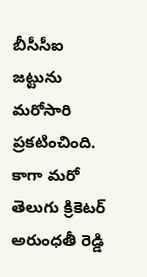బీసీసీఐ జట్టును మరోసారి ప్రకటించింది. కాగా మరో తెలుగు క్రికెటర్ అరుంధతీ రెడ్డి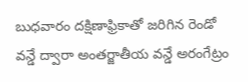బుధవారం దక్షిణాఫ్రికాతో జరిగిన రెండో వన్డే ద్వారా అంతర్జాతీయ వన్డే అరంగేట్రం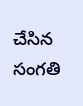చేసిన సంగతి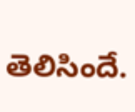తెలిసిందే.